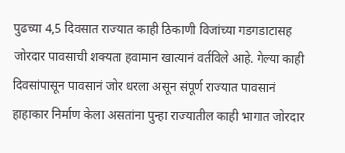पुढच्या 4,5 दिवसात राज्यात काही ठिकाणी विजांच्या गडगडाटासह जोरदार पावसाची शक्यता हवामान खात्यानं वर्तविले आहे. गेल्या काही दिवसांपासून पावसानं जोर धरला असून संपूर्ण राज्यात पावसानं हाहाकार निर्माण केला असतांना पुन्हा राज्यातील काही भागात जोरदार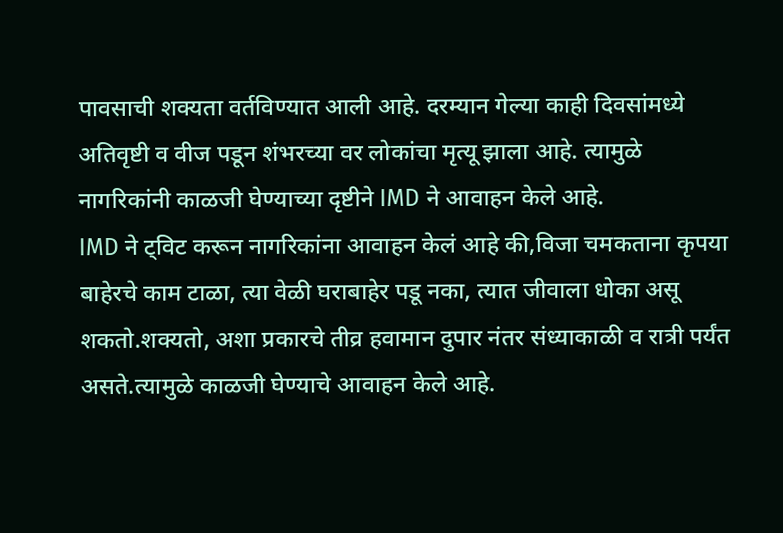पावसाची शक्यता वर्तविण्यात आली आहे. दरम्यान गेल्या काही दिवसांमध्ये अतिवृष्टी व वीज पडून शंभरच्या वर लोकांचा मृत्यू झाला आहे. त्यामुळे नागरिकांनी काळजी घेण्याच्या दृष्टीने IMD ने आवाहन केले आहे.
IMD ने ट्विट करून नागरिकांना आवाहन केलं आहे की,विजा चमकताना कृपया बाहेरचे काम टाळा, त्या वेळी घराबाहेर पडू नका, त्यात जीवाला धोका असू शकतो.शक्यतो, अशा प्रकारचे तीव्र हवामान दुपार नंतर संध्याकाळी व रात्री पर्यंत असते.त्यामुळे काळजी घेण्याचे आवाहन केले आहे.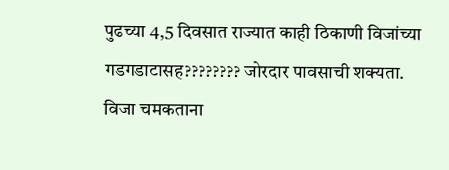पुढच्या 4,5 दिवसात राज्यात काही ठिकाणी विजांच्या गडगडाटासह???????? जोरदार पावसाची शक्यता.
विजा चमकताना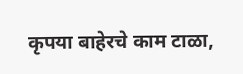कृपया बाहेरचे काम टाळा,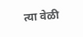त्या वेळी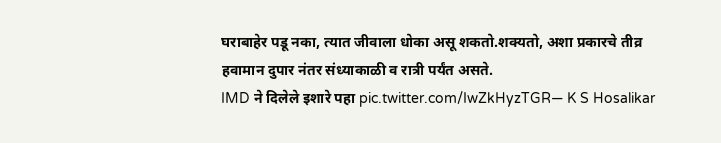घराबाहेर पडू नका, त्यात जीवाला धोका असू शकतो.शक्यतो, अशा प्रकारचे तीव्र हवामान दुपार नंतर संध्याकाळी व रात्री पर्यंत असते.
IMD ने दिलेले इशारे पहा pic.twitter.com/IwZkHyzTGR— K S Hosalikar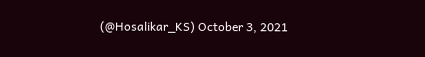(@Hosalikar_KS) October 3, 2021